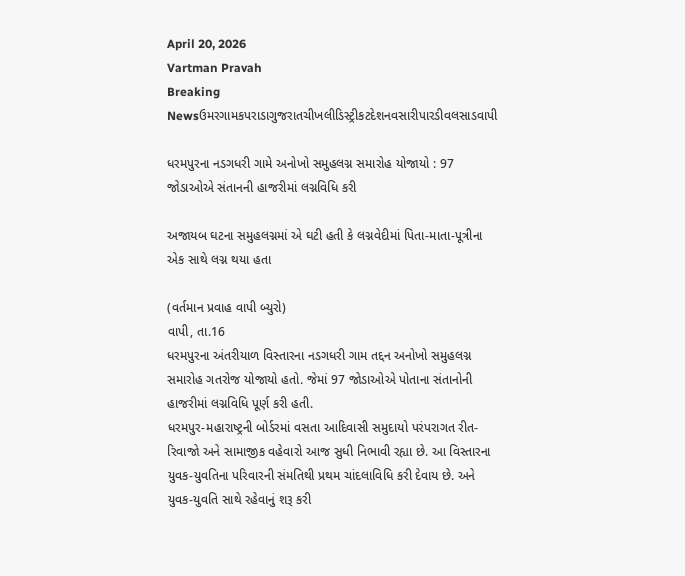April 20, 2026
Vartman Pravah
Breaking Newsઉમરગામકપરાડાગુજરાતચીખલીડિસ્ટ્રીકટદેશનવસારીપારડીવલસાડવાપી

ધરમપુરના નડગધરી ગામે અનોખો સમુહલગ્ન સમારોહ યોજાયો : 97 જોડાઓએ સંતાનની હાજરીમાં લગ્નવિધિ કરી

અજાયબ ઘટના સમુહલગ્નમાં એ ઘટી હતી કે લગ્નવેદીમાં પિતા-માતા-પૂત્રીના એક સાથે લગ્ન થયા હતા

(વર્તમાન પ્રવાહ વાપી બ્‍યુરો)
વાપી, તા.16
ધરમપુરના અંતરીયાળ વિસ્‍તારના નડગધરી ગામ તદ્દન અનોખો સમુહલગ્ન સમારોહ ગતરોજ યોજાયો હતો. જેમાં 97 જોડાઓએ પોતાના સંતાનોની હાજરીમાં લગ્નવિધિ પૂર્ણ કરી હતી.
ધરમપુર-મહારાષ્‍ટ્રની બોર્ડરમાં વસતા આદિવાસી સમુદાયો પરંપરાગત રીત-રિવાજો અને સામાજીક વહેવારો આજ સુધી નિભાવી રહ્યા છે. આ વિસ્‍તારના યુવક-યુવતિના પરિવારની સંમતિથી પ્રથમ ચાંદલાવિધિ કરી દેવાય છે. અને યુવક-યુવતિ સાથે રહેવાનું શરૂ કરી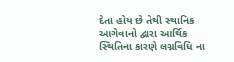દેતા હોય છે તેથી સ્‍થાનિક આગેવાનો દ્વારા આર્થિક સ્‍થિતિના કારણે લગ્નવિધિ ના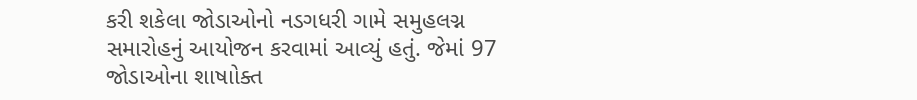કરી શકેલા જોડાઓનો નડગધરી ગામે સમુહલગ્ન સમારોહનું આયોજન કરવામાં આવ્‍યું હતું. જેમાં 97 જોડાઓના શાષાોક્‍ત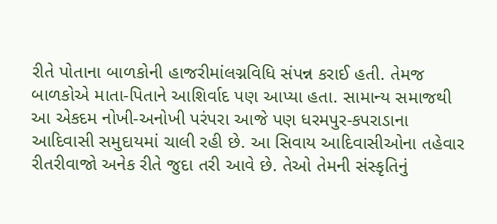રીતે પોતાના બાળકોની હાજરીમાંલગ્નવિધિ સંપન્ન કરાઈ હતી. તેમજ બાળકોએ માતા-પિતાને આશિર્વાદ પણ આપ્‍યા હતા. સામાન્‍ય સમાજથી આ એકદમ નોખી-અનોખી પરંપરા આજે પણ ધરમપુર-કપરાડાના આદિવાસી સમુદાયમાં ચાલી રહી છે. આ સિવાય આદિવાસીઓના તહેવાર રીતરીવાજો અનેક રીતે જુદા તરી આવે છે. તેઓ તેમની સંસ્‍કૃતિનું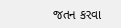જતન કરવા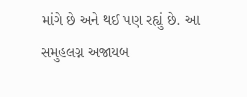માંગે છે અને થઈ પણ રહ્યું છે. આ સમુહલગ્ન અજાયબ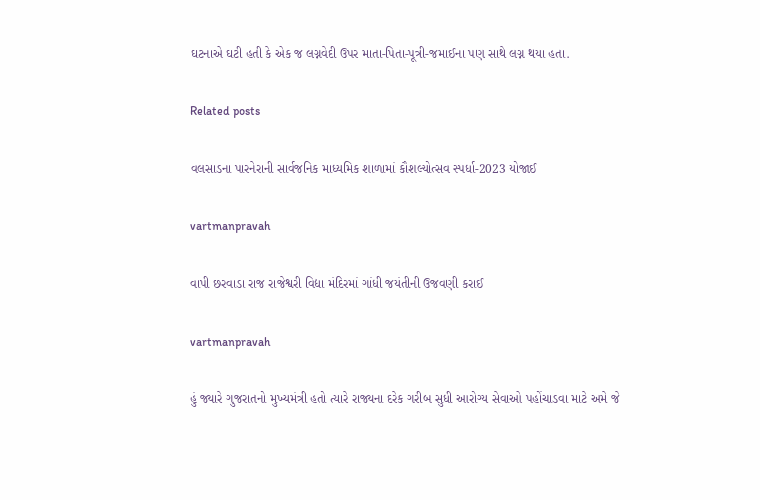ઘટનાએ ઘટી હતી કે એક જ લગ્નવેદી ઉપર માતા-પિતા-પૂત્રી-જમાઈના પણ સાથે લગ્ન થયા હતા.

Related posts

વલસાડના પારનેરાની સાર્વજનિક માધ્‍યમિક શાળામાં કૌશલ્‍યોત્‍સવ સ્‍પર્ધા-2023 યોજાઈ

vartmanpravah

વાપી છરવાડા રાજ રાજેશ્વરી વિદ્યા મંદિરમાં ગાંધી જયંતીની ઉજવણી કરાઈ

vartmanpravah

હું જ્યારે ગુજરાતનો મુખ્યમંત્રી હતો ત્યારે રાજ્યના દરેક ગરીબ સુધી આરોગ્ય સેવાઓ પહોંચાડવા માટે અમે જે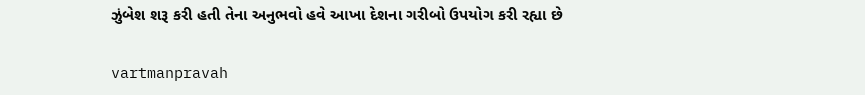ઝુંબેશ શરૂ કરી હતી તેના અનુભવો હવે આખા દેશના ગરીબો ઉપયોગ કરી રહ્યા છે

vartmanpravah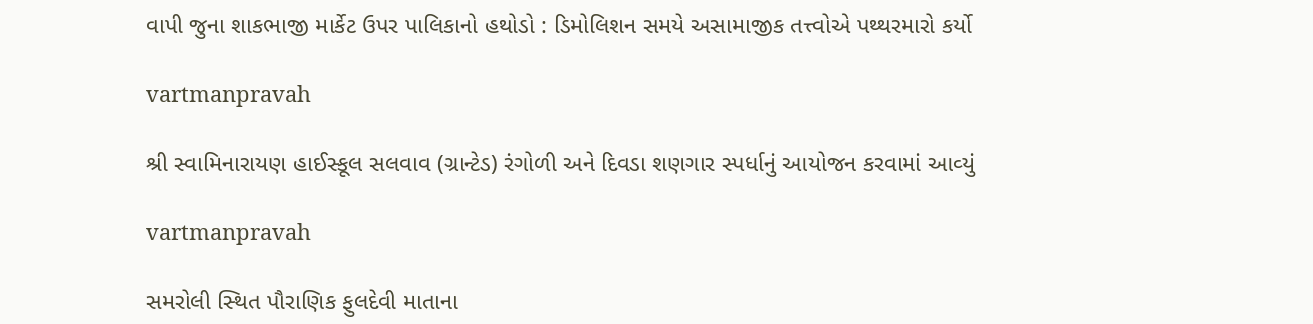વાપી જુના શાકભાજી માર્કેટ ઉપર પાલિકાનો હથોડો : ડિમોલિશન સમયે અસામાજીક તત્ત્વોએ પથ્‍થરમારો કર્યો

vartmanpravah

શ્રી સ્‍વામિનારાયણ હાઈસ્‍કૂલ સલવાવ (ગ્રાન્‍ટેડ) રંગોળી અને દિવડા શણગાર સ્‍પર્ધાનું આયોજન કરવામાં આવ્‍યું

vartmanpravah

સમરોલી સ્‍થિત પૌરાણિક ફુલદેવી માતાના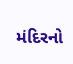મંદિરનો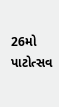26મો પાટોત્‍સવ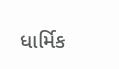ધાર્મિક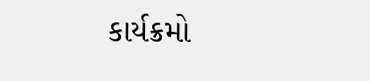કાર્યક્રમો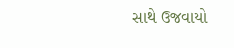સાથે ઉજવાયો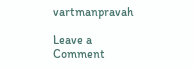vartmanpravah

Leave a Comment